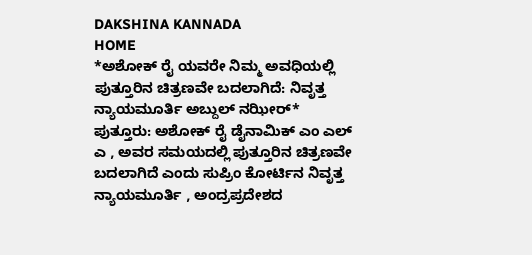DAKSHINA KANNADA
HOME
*ಅಶೋಕ್ ರೈ ಯವರೇ ನಿಮ್ಮ ಅವಧಿಯಲ್ಲಿ ಪುತ್ತೂರಿನ ಚಿತ್ರಣವೇ ಬದಲಾಗಿದೆ: ನಿವೃತ್ತ ನ್ಯಾಯಮೂರ್ತಿ ಅಬ್ದುಲ್ ನಝೀರ್*
ಪುತ್ತೂರು: ಅಶೋಕ್ ರೈ ಡೈನಾಮಿಕ್ ಎಂ ಎಲ್ ಎ , ಅವರ ಸಮಯದಲ್ಲಿ ಪುತ್ತೂರಿನ ಚಿತ್ರಣವೇ ಬದಲಾಗಿದೆ ಎಂದು ಸುಪ್ರಿಂ ಕೋರ್ಟಿನ ನಿವೃತ್ತ ನ್ಯಾಯಮೂರ್ತಿ , ಅಂದ್ರಪ್ರದೇಶದ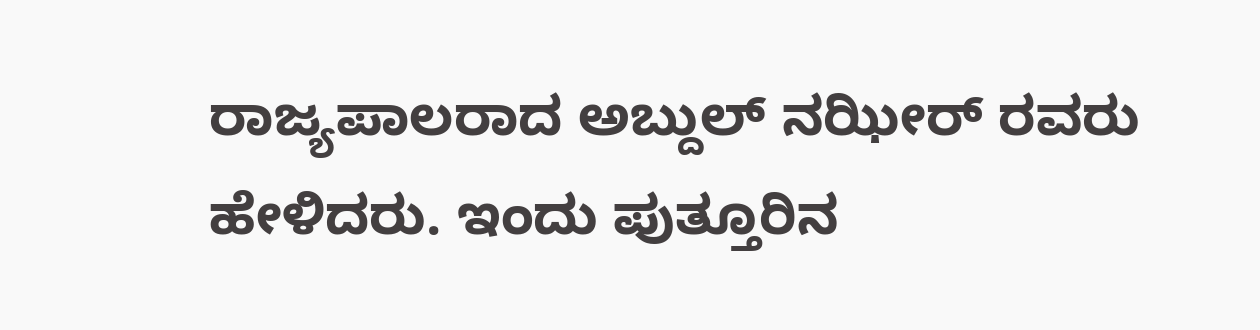ರಾಜ್ಯಪಾಲರಾದ ಅಬ್ದುಲ್ ನಝೀರ್ ರವರು ಹೇಳಿದರು. ಇಂದು ಪುತ್ತೂರಿನ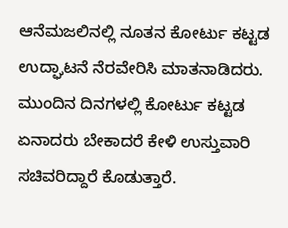ಆನೆಮಜಲಿನಲ್ಲಿ ನೂತನ ಕೋರ್ಟು ಕಟ್ಟಡ ಉದ್ಘಾಟನೆ ನೆರವೇರಿಸಿ ಮಾತನಾಡಿದರು. ಮುಂದಿನ ದಿನಗಳಲ್ಲಿ ಕೋರ್ಟು ಕಟ್ಟಡ ಏನಾದರು ಬೇಕಾದರೆ ಕೇಳಿ ಉಸ್ತುವಾರಿ ಸಚಿವರಿದ್ದಾರೆ ಕೊಡುತ್ತಾರೆ.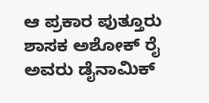ಆ ಪ್ರಕಾರ ಪುತ್ತೂರು ಶಾಸಕ ಅಶೋಕ್ ರೈ ಅವರು ಡೈನಾಮಿಕ್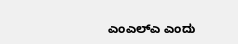ಎಂಎಲ್ಎ ಎಂದು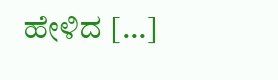ಹೇಳಿದ […]